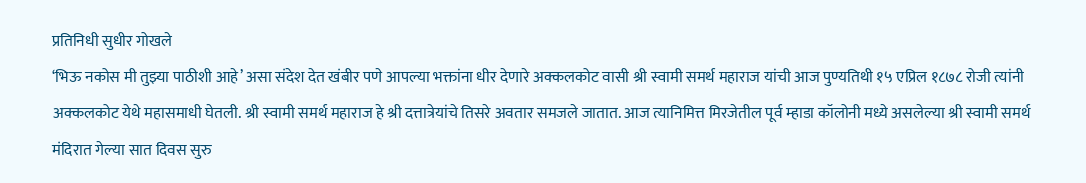प्रतिनिधी सुधीर गोखले
‘भिऊ नकोस मी तुझ्या पाठीशी आहे’ असा संदेश देत खंबीर पणे आपल्या भक्तांना धीर देणारे अक्कलकोट वासी श्री स्वामी समर्थ महाराज यांची आज पुण्यतिथी १५ एप्रिल १८७८ रोजी त्यांनी अक्कलकोट येथे महासमाधी घेतली. श्री स्वामी समर्थ महाराज हे श्री दत्तात्रेयांचे तिसरे अवतार समजले जातात. आज त्यानिमित्त मिरजेतील पूर्व म्हाडा कॉलोनी मध्ये असलेल्या श्री स्वामी समर्थ मंदिरात गेल्या सात दिवस सुरु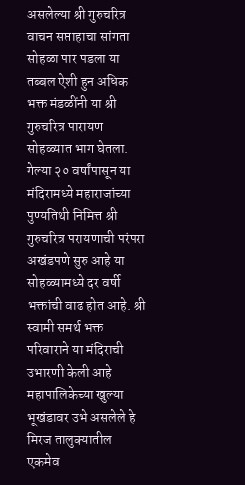असलेल्या श्री गुरुचरित्र वाचन सप्ताहाचा सांगता सोहळा पार पडला या तब्बल ऐशी हुन अधिक भक्त मंडळींनी या श्री गुरुचरित्र पारायण सोहळ्यात भाग घेतला. गेल्या २० वर्षांपासून या मंदिरामध्ये महाराजांच्या पुण्यतिथी निमित्त श्री गुरुचरित्र परायणाची परंपरा अखंडपणे सुरु आहे या सोहळ्यामध्ये दर वर्षी भक्तांची वाढ होत आहे. श्री स्वामी समर्थ भक्त परिवाराने या मंदिराची उभारणी केली आहे महापालिकेच्या खुल्या भूखंडावर उभे असलेले हे मिरज तालुक्यातील एकमेव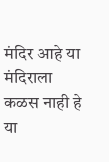मंदिर आहे या मंदिराला कळस नाही हे या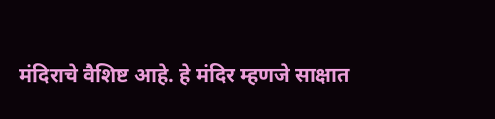मंदिराचे वैशिष्ट आहे. हे मंदिर म्हणजे साक्षात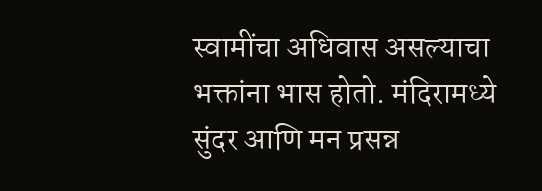स्वामींचा अधिवास असल्याचा भक्तांना भास होतो. मंदिरामध्ये सुंदर आणि मन प्रसन्न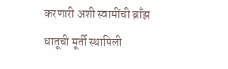करणारी अशी स्वामींची ब्राँझ धातूची मूर्ती स्थापिली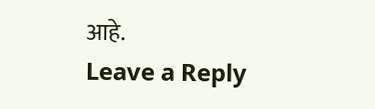आहे.
Leave a Reply